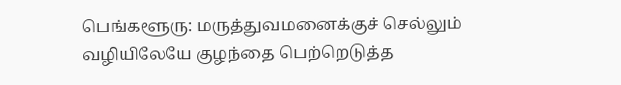பெங்களூரு: மருத்துவமனைக்குச் செல்லும் வழியிலேயே குழந்தை பெற்றெடுத்த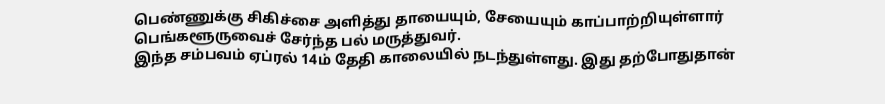பெண்ணுக்கு சிகிச்சை அளித்து தாயையும், சேயையும் காப்பாற்றியுள்ளார் பெங்களூருவைச் சேர்ந்த பல் மருத்துவர்.
இந்த சம்பவம் ஏப்ரல் 14ம் தேதி காலையில் நடந்துள்ளது. இது தற்போதுதான்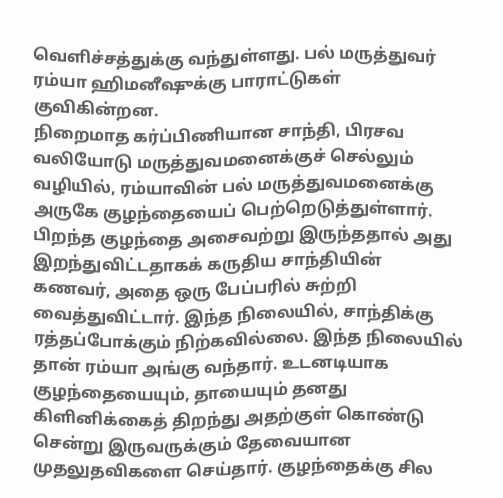வெளிச்சத்துக்கு வந்துள்ளது. பல் மருத்துவர் ரம்யா ஹிமனீஷுக்கு பாராட்டுகள் குவிகின்றன.
நிறைமாத கர்ப்பிணியான சாந்தி, பிரசவ வலியோடு மருத்துவமனைக்குச் செல்லும் வழியில், ரம்யாவின் பல் மருத்துவமனைக்கு அருகே குழந்தையைப் பெற்றெடுத்துள்ளார்.
பிறந்த குழந்தை அசைவற்று இருந்ததால் அது இறந்துவிட்டதாகக் கருதிய சாந்தியின் கணவர், அதை ஒரு பேப்பரில் சுற்றி வைத்துவிட்டார். இந்த நிலையில், சாந்திக்கு ரத்தப்போக்கும் நிற்கவில்லை. இந்த நிலையில் தான் ரம்யா அங்கு வந்தார். உடனடியாக குழந்தையையும், தாயையும் தனது கிளினிக்கைத் திறந்து அதற்குள் கொண்டு சென்று இருவருக்கும் தேவையான முதலுதவிகளை செய்தார். குழந்தைக்கு சில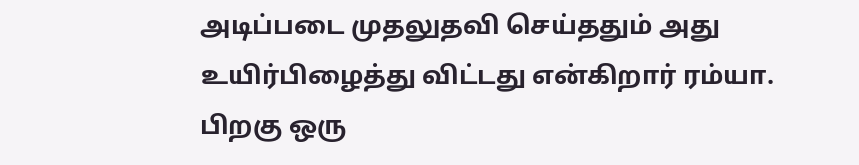அடிப்படை முதலுதவி செய்ததும் அது உயிர்பிழைத்து விட்டது என்கிறார் ரம்யா.
பிறகு ஒரு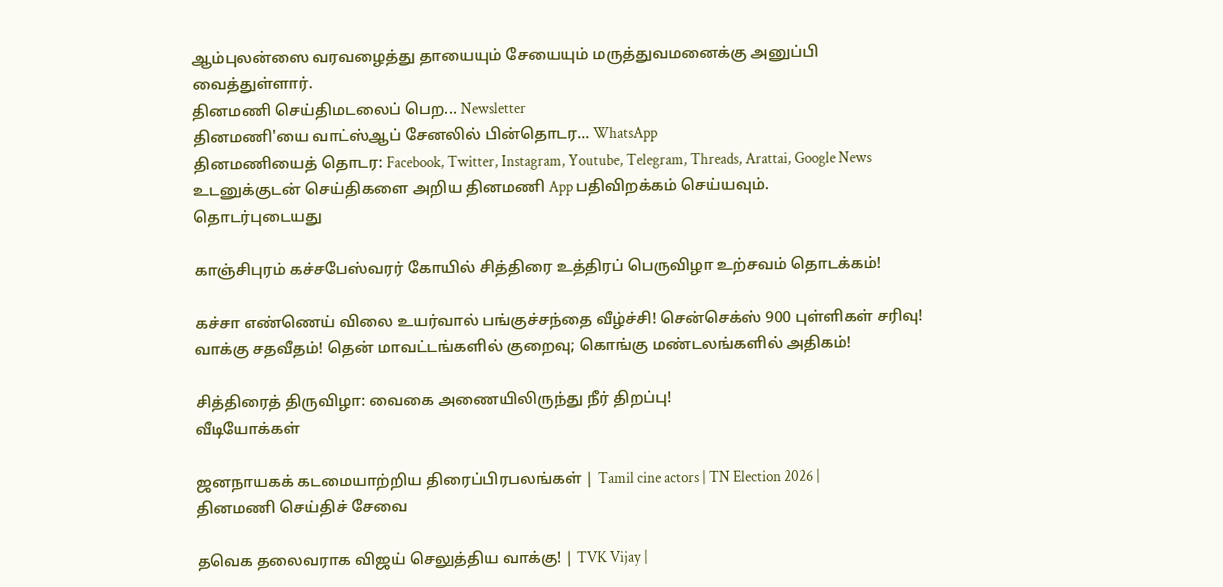ஆம்புலன்ஸை வரவழைத்து தாயையும் சேயையும் மருத்துவமனைக்கு அனுப்பி வைத்துள்ளார்.
தினமணி செய்திமடலைப் பெற... Newsletter
தினமணி'யை வாட்ஸ்ஆப் சேனலில் பின்தொடர... WhatsApp
தினமணியைத் தொடர: Facebook, Twitter, Instagram, Youtube, Telegram, Threads, Arattai, Google News
உடனுக்குடன் செய்திகளை அறிய தினமணி App பதிவிறக்கம் செய்யவும்.
தொடர்புடையது

காஞ்சிபுரம் கச்சபேஸ்வரர் கோயில் சித்திரை உத்திரப் பெருவிழா உற்சவம் தொடக்கம்!

கச்சா எண்ணெய் விலை உயர்வால் பங்குச்சந்தை வீழ்ச்சி! சென்செக்ஸ் 900 புள்ளிகள் சரிவு!
வாக்கு சதவீதம்! தென் மாவட்டங்களில் குறைவு; கொங்கு மண்டலங்களில் அதிகம்!

சித்திரைத் திருவிழா: வைகை அணையிலிருந்து நீர் திறப்பு!
வீடியோக்கள்

ஜனநாயகக் கடமையாற்றிய திரைப்பிரபலங்கள் | Tamil cine actors | TN Election 2026 |
தினமணி செய்திச் சேவை

தவெக தலைவராக விஜய் செலுத்திய வாக்கு! | TVK Vijay |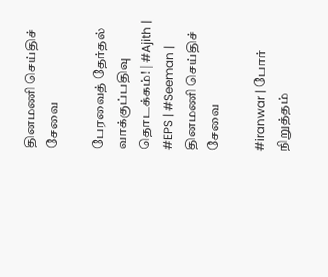தினமணி செய்திச் சேவை

பேரவைத் தேர்தல் வாக்குப்பதிவு தொடக்கம்! | #Ajith | #EPS | #Seeman |
தினமணி செய்திச் சேவை

#iranwar | போர் நிறுத்தம்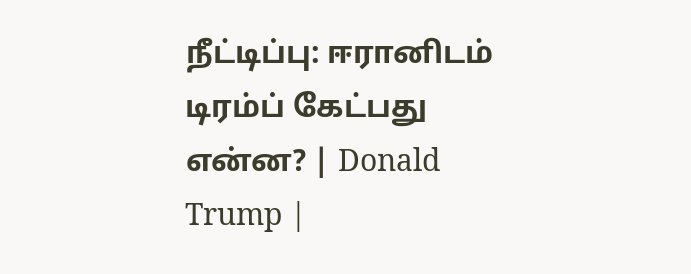நீட்டிப்பு: ஈரானிடம் டிரம்ப் கேட்பது என்ன? | Donald Trump |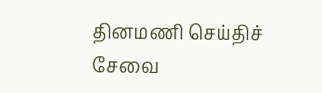தினமணி செய்திச் சேவை